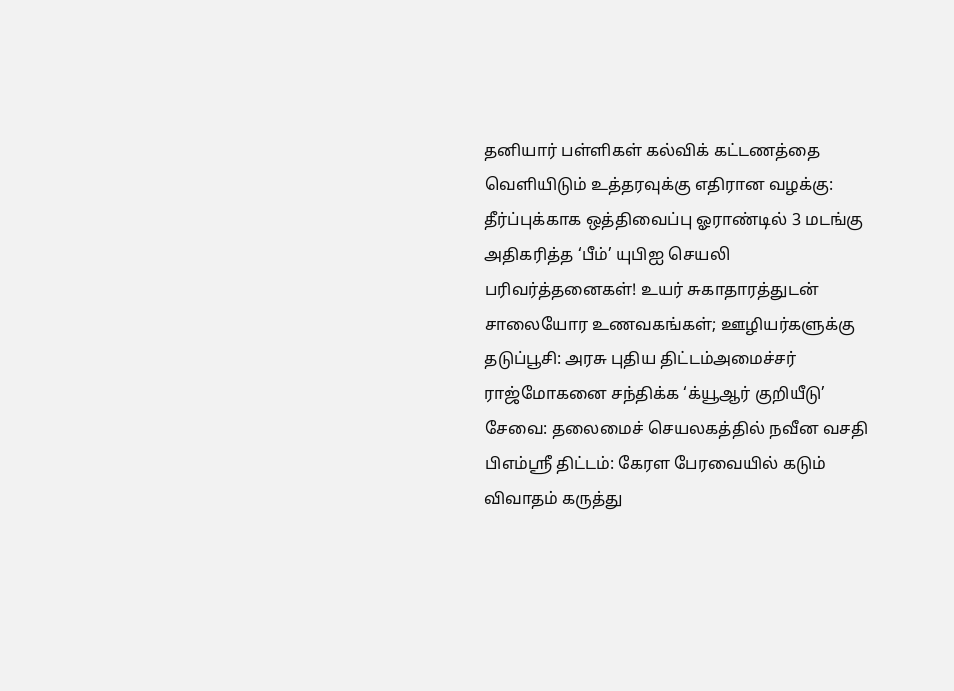தனியார் பள்ளிகள் கல்விக் கட்டணத்தை வெளியிடும் உத்தரவுக்கு எதிரான வழக்கு: தீர்ப்புக்காக ஒத்திவைப்பு ஓராண்டில் 3 மடங்கு அதிகரித்த ‘பீம்’ யுபிஐ செயலி பரிவர்த்தனைகள்! உயர் சுகாதாரத்துடன் சாலையோர உணவகங்கள்; ஊழியர்களுக்கு தடுப்பூசி: அரசு புதிய திட்டம்அமைச்சர் ராஜ்மோகனை சந்திக்க ‘க்யூஆர் குறியீடு’ சேவை: தலைமைச் செயலகத்தில் நவீன வசதி பிஎம்ஸ்ரீ திட்டம்: கேரள பேரவையில் கடும் விவாதம் கருத்து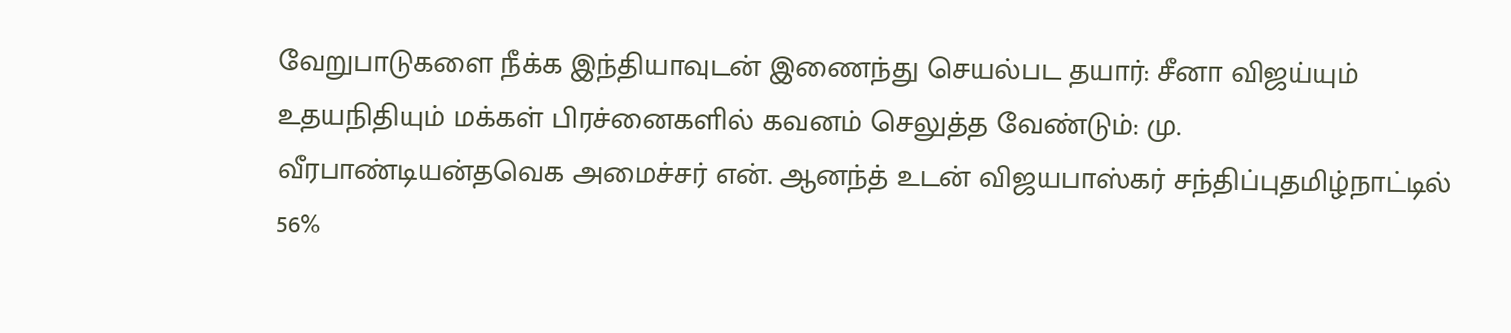வேறுபாடுகளை நீக்க இந்தியாவுடன் இணைந்து செயல்பட தயார்: சீனா விஜய்யும் உதயநிதியும் மக்கள் பிரச்னைகளில் கவனம் செலுத்த வேண்டும்: மு. வீரபாண்டியன்தவெக அமைச்சர் என். ஆனந்த் உடன் விஜயபாஸ்கர் சந்திப்புதமிழ்நாட்டில் 56%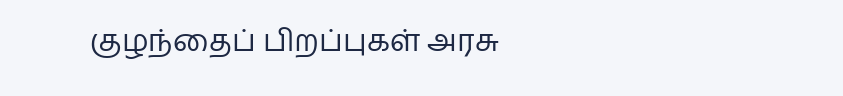குழந்தைப் பிறப்புகள் அரசு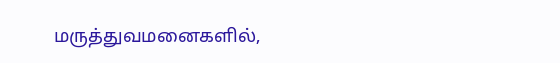மருத்துவமனைகளில்,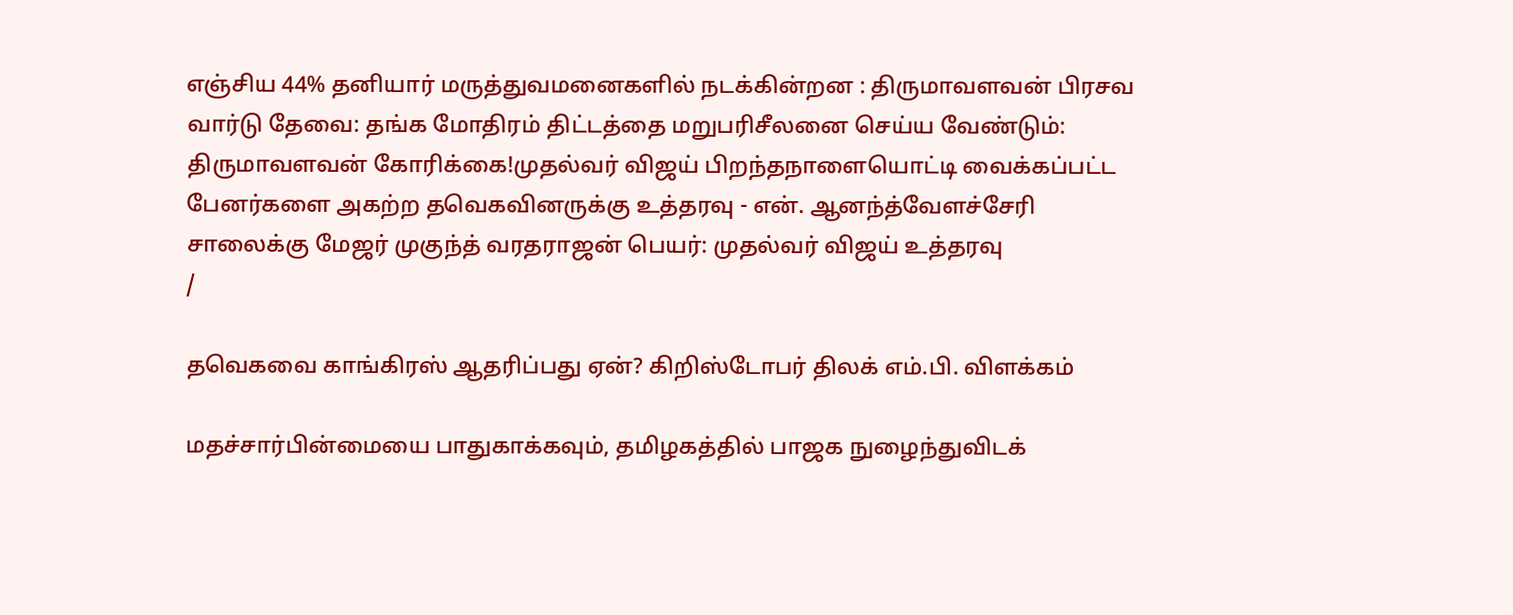எஞ்சிய 44% தனியார் மருத்துவமனைகளில் நடக்கின்றன : திருமாவளவன் பிரசவ வார்டு தேவை: தங்க மோதிரம் திட்டத்தை மறுபரிசீலனை செய்ய வேண்டும்: திருமாவளவன் கோரிக்கை!முதல்வர் விஜய் பிறந்தநாளையொட்டி வைக்கப்பட்ட பேனர்களை அகற்ற தவெகவினருக்கு உத்தரவு - என். ஆனந்த்வேளச்சேரி சாலைக்கு மேஜர் முகுந்த் வரதராஜன் பெயர்: முதல்வர் விஜய் உத்தரவு
/

தவெகவை காங்கிரஸ் ஆதரிப்பது ஏன்? கிறிஸ்டோபர் திலக் எம்.பி. விளக்கம்

மதச்சார்பின்மையை பாதுகாக்கவும், தமிழகத்தில் பாஜக நுழைந்துவிடக்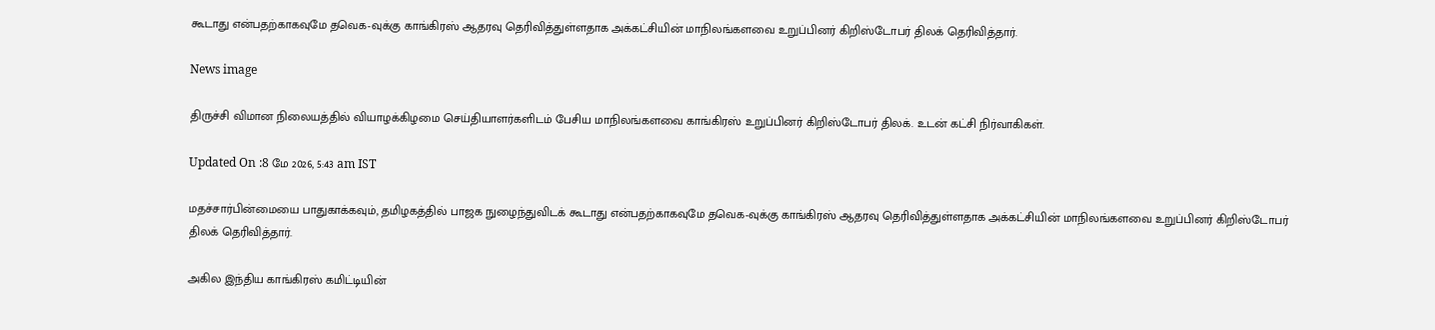கூடாது என்பதற்காகவுமே தவெக-வுக்கு காங்கிரஸ் ஆதரவு தெரிவித்துள்ளதாக அக்கட்சியின் மாநிலங்களவை உறுப்பினர் கிறிஸ்டோபர் திலக் தெரிவித்தார்.

News image

திருச்சி விமான நிலையத்தில் வியாழக்கிழமை செய்தியாளர்களிடம் பேசிய மாநிலங்களவை காங்கிரஸ் உறுப்பினர் கிறிஸ்டோபர் திலக். உடன் கட்சி நிர்வாகிகள்.

Updated On :8 மே 2026, 5:43 am IST

மதச்சார்பின்மையை பாதுகாக்கவும், தமிழகத்தில் பாஜக நுழைந்துவிடக் கூடாது என்பதற்காகவுமே தவெக-வுக்கு காங்கிரஸ் ஆதரவு தெரிவித்துள்ளதாக அக்கட்சியின் மாநிலங்களவை உறுப்பினர் கிறிஸ்டோபர் திலக் தெரிவித்தார்.

அகில இந்திய காங்கிரஸ் கமிட்டியின்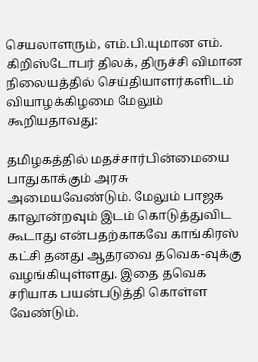செயலாளரும், எம்.பி.யுமான எம். கிறிஸ்டோபர் திலக், திருச்சி விமான நிலையத்தில் செய்தியாளர்களிடம் வியாழக்கிழமை மேலும் கூறியதாவது:

தமிழகத்தில் மதச்சார்பின்மையை பாதுகாக்கும் அரசு அமையவேண்டும். மேலும் பாஜக காலூன்றவும் இடம் கொடுத்துவிட கூடாது என்பதற்காகவே காங்கிரஸ் கட்சி தனது ஆதரவை தவெக-வுக்கு வழங்கியுள்ளது. இதை தவெக சரியாக பயன்படுத்தி கொள்ள வேண்டும்.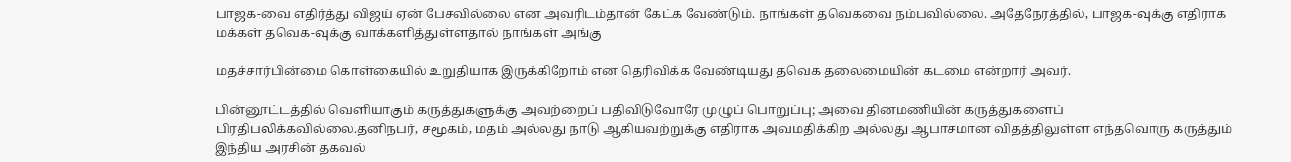பாஜக-வை எதிர்த்து விஜய் ஏன் பேசவில்லை என அவரிடம்தான் கேட்க வேண்டும். நாங்கள் தவெகவை நம்பவில்லை. அதேநேரத்தில், பாஜக-வுக்கு எதிராக மக்கள் தவெக-வுக்கு வாக்களித்துள்ளதால் நாங்கள் அங்கு

மதச்சார்பின்மை கொள்கையில் உறுதியாக இருக்கிறோம் என தெரிவிக்க வேண்டியது தவெக தலைமையின் கடமை என்றார் அவர்.

பின்னூட்டத்தில் வெளியாகும் கருத்துகளுக்கு அவற்றைப் பதிவிடுவோரே முழுப் பொறுப்பு; அவை தினமணியின் கருத்துகளைப் பிரதிபலிக்கவில்லை.தனிநபர், சமூகம், மதம் அல்லது நாடு ஆகியவற்றுக்கு எதிராக அவமதிக்கிற அல்லது ஆபாசமான விதத்திலுள்ள எந்தவொரு கருத்தும் இந்திய அரசின் தகவல்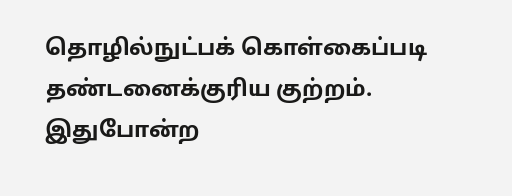தொழில்நுட்பக் கொள்கைப்படி தண்டனைக்குரிய குற்றம். இதுபோன்ற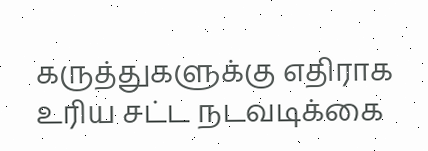கருத்துகளுக்கு எதிராக உரிய சட்ட நடவடிக்கை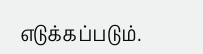எடுக்கப்படும்.